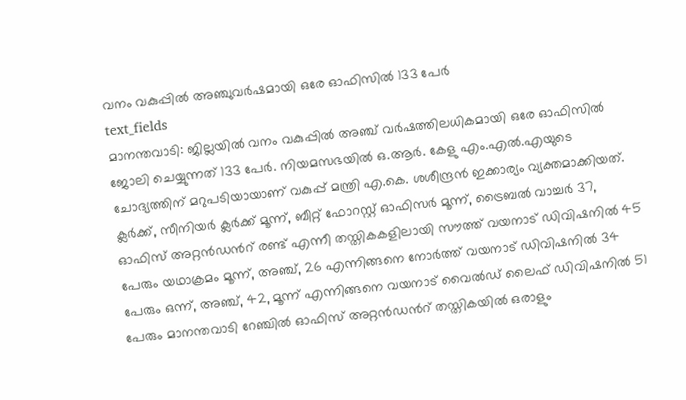വനം വകുപ്പിൽ അഞ്ചുവർഷമായി ഒരേ ഓഫിസിൽ 133 പേർ
text_fields
മാനന്തവാടി: ജില്ലയിൽ വനം വകുപ്പിൽ അഞ്ച് വർഷത്തിലധികമായി ഒരേ ഓഫിസിൽ ജോലി ചെയ്യുന്നത് 133 പേർ. നിയമസഭയിൽ ഒ.ആർ. കേളു എം.എൽ.എയുടെ ചോദ്യത്തിന് മറുപടിയായാണ് വകുപ്പ് മന്ത്രി എ.കെ. ശശീന്ദ്രൻ ഇക്കാര്യം വ്യക്തമാക്കിയത്.
ക്ലർക്ക്, സീനിയർ ക്ലർക്ക് മൂന്ന്, ബീറ്റ് ഫോറസ്റ്റ് ഓഫിസർ മൂന്ന്, ട്രൈബൽ വാച്ചർ 37, ഓഫിസ് അറ്റൻഡൻറ് രണ്ട് എന്നീ തസ്തികകളിലായി സൗത്ത് വയനാട് ഡിവിഷനിൽ 45 പേരും യഥാക്രമം മൂന്ന്, അഞ്ച്, 26 എന്നിങ്ങനെ നോർത്ത് വയനാട് ഡിവിഷനിൽ 34 പേരും ഒന്ന്, അഞ്ച്, 42, മൂന്ന് എന്നിങ്ങനെ വയനാട് വൈൽഡ് ലൈഫ് ഡിവിഷനിൽ 51 പേരും മാനന്തവാടി റേഞ്ചിൽ ഓഫിസ് അറ്റൻഡൻറ് തസ്തികയിൽ ഒരാളും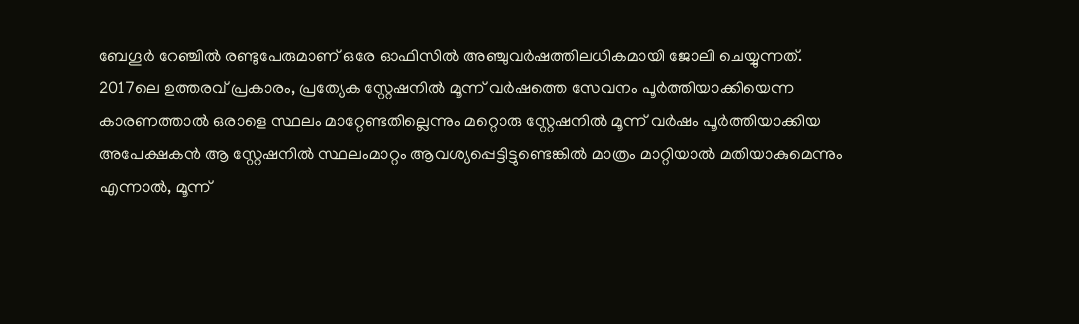ബേഗൂർ റേഞ്ചിൽ രണ്ടുപേരുമാണ് ഒരേ ഓഫിസിൽ അഞ്ചുവർഷത്തിലധികമായി ജോലി ചെയ്യുന്നത്.
2017ലെ ഉത്തരവ് പ്രകാരം, പ്രത്യേക സ്റ്റേഷനിൽ മൂന്ന് വർഷത്തെ സേവനം പൂർത്തിയാക്കിയെന്ന കാരണത്താൽ ഒരാളെ സ്ഥലം മാറ്റേണ്ടതില്ലെന്നും മറ്റൊരു സ്റ്റേഷനിൽ മൂന്ന് വർഷം പൂർത്തിയാക്കിയ അപേക്ഷകൻ ആ സ്റ്റേഷനിൽ സ്ഥലംമാറ്റം ആവശ്യപ്പെട്ടിട്ടുണ്ടെങ്കിൽ മാത്രം മാറ്റിയാൽ മതിയാകുമെന്നും എന്നാൽ, മൂന്ന്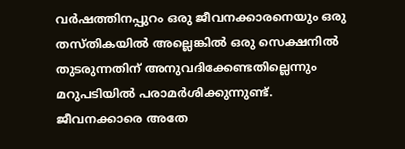വർഷത്തിനപ്പുറം ഒരു ജീവനക്കാരനെയും ഒരു തസ്തികയിൽ അല്ലെങ്കിൽ ഒരു സെക്ഷനിൽ തുടരുന്നതിന് അനുവദിക്കേണ്ടതില്ലെന്നും മറുപടിയിൽ പരാമർശിക്കുന്നുണ്ട്.
ജീവനക്കാരെ അതേ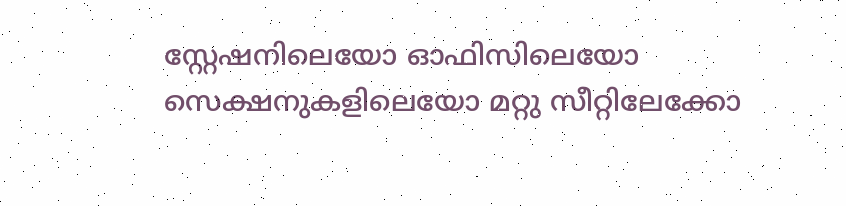സ്റ്റേഷനിലെയോ ഓഫിസിലെയോ സെക്ഷനുകളിലെയോ മറ്റു സീറ്റിലേക്കോ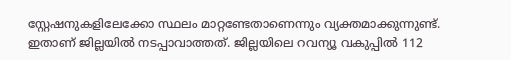സ്റ്റേഷനുകളിലേക്കോ സ്ഥലം മാറ്റണ്ടേതാണെന്നും വ്യക്തമാക്കുന്നുണ്ട്. ഇതാണ് ജില്ലയിൽ നടപ്പാവാത്തത്. ജില്ലയിലെ റവന്യൂ വകുപ്പിൽ 112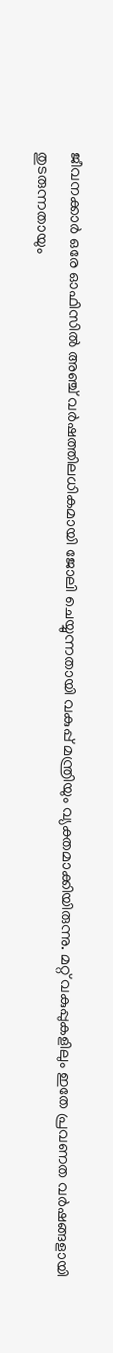ജീവനക്കാർ ഒരേ ഓഫിസിൽ അഞ്ച് വർഷത്തിലധികമായി ജോലി ചെയ്യുന്നതായി വകുപ്പ് മന്ത്രിയും വ്യക്തമാക്കിയിരുന്നു. മറ്റ് വകുപ്പുകളിലും ഇതേ പ്രവണത വർഷങ്ങളായി തുടരുന്നതായും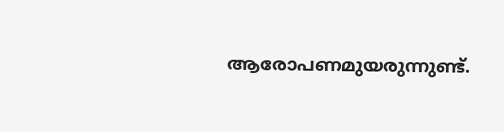ആരോപണമുയരുന്നുണ്ട്.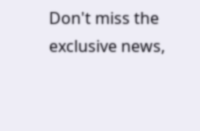Don't miss the exclusive news,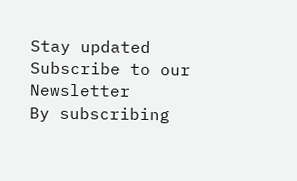Stay updated
Subscribe to our Newsletter
By subscribing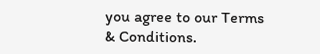you agree to our Terms & Conditions.